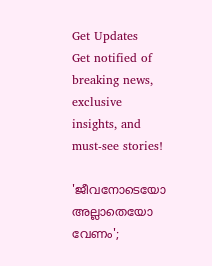Get Updates
Get notified of breaking news, exclusive insights, and must-see stories!

'ജീവനോടെയോ അല്ലാതെയോ വേണം';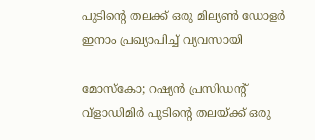പുടിന്റെ തലക്ക് ഒരു മില്യൺ ഡോളർ ഇനാം പ്രഖ്യാപിച്ച് വ്യവസായി

മോസ്കോ; റഷ്യൻ പ്രസിഡന്റ് വ്‌ളാഡിമിർ പുടിന്റെ തലയ്ക്ക് ഒരു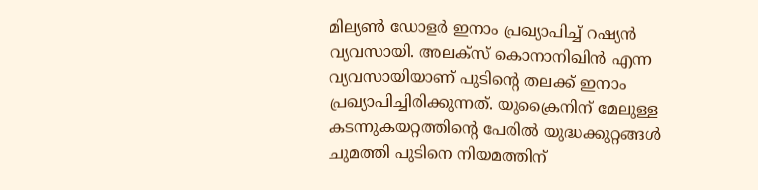മില്യൺ ഡോളർ ഇനാം പ്രഖ്യാപിച്ച് റഷ്യൻ വ്യവസായി. അലക്‌സ് കൊനാനിഖിൻ എന്ന വ്യവസായിയാണ് പുടിന്റെ തലക്ക് ഇനാം പ്രഖ്യാപിച്ചിരിക്കുന്നത്. യുക്രൈനിന് മേലുള്ള കടന്നുകയറ്റത്തിന്റെ പേരിൽ യുദ്ധക്കുറ്റങ്ങൾ ചുമത്തി പുടിനെ നിയമത്തിന്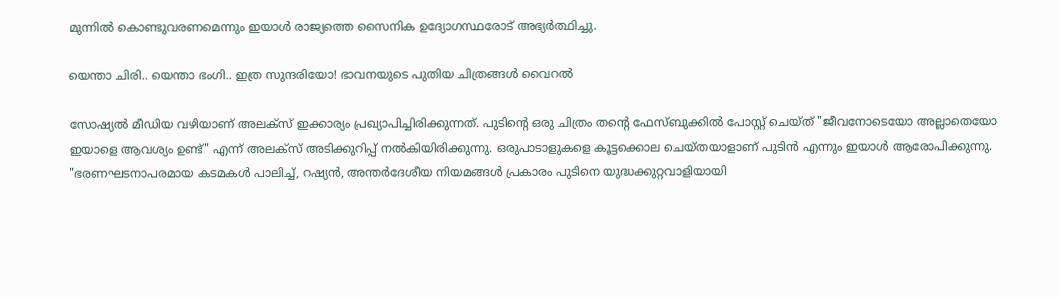മുന്നിൽ കൊണ്ടുവരണമെന്നും ഇയാൾ രാജ്യത്തെ സൈനിക ഉദ്യോഗസ്ഥരോട് അഭ്യർത്ഥിച്ചു.

യെന്താ ചിരി.. യെന്താ ഭംഗി.. ഇത്ര സുന്ദരിയോ! ഭാവനയുടെ പുതിയ ചിത്രങ്ങൾ വൈറൽ

സോഷ്യൽ മീഡിയ വഴിയാണ് അലക്‌സ് ഇക്കാര്യം പ്രഖ്യാപിച്ചിരിക്കുന്നത്. പുടിന്റെ ഒരു ചിത്രം തന്റെ ഫേസ്ബുക്കിൽ പോസ്റ്റ് ചെയ്ത് "ജീവനോടെയോ അല്ലാതെയോ ഇയാളെ ആവശ്യം ഉണ്ട്" എന്ന് അലക്‌സ് അടിക്കുറിപ്പ് നൽകിയിരിക്കുന്നു. ഒരുപാടാളുകളെ കൂട്ടക്കൊല ചെയ്തയാളാണ് പുടിൻ എന്നും ഇയാൾ ആരോപിക്കുന്നു. "ഭരണഘടനാപരമായ കടമകൾ പാലിച്ച്, റഷ്യൻ, അന്തർദേശീയ നിയമങ്ങൾ പ്രകാരം പുടിനെ യുദ്ധക്കുറ്റവാളിയായി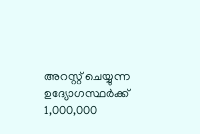അറസ്റ്റ് ചെയ്യുന്ന ഉദ്യോഗസ്ഥർക്ക് 1,000,000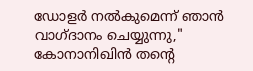ഡോളർ നൽകുമെന്ന് ഞാൻ വാഗ്ദാനം ചെയ്യുന്നു," കോനാനിഖിൻ തന്റെ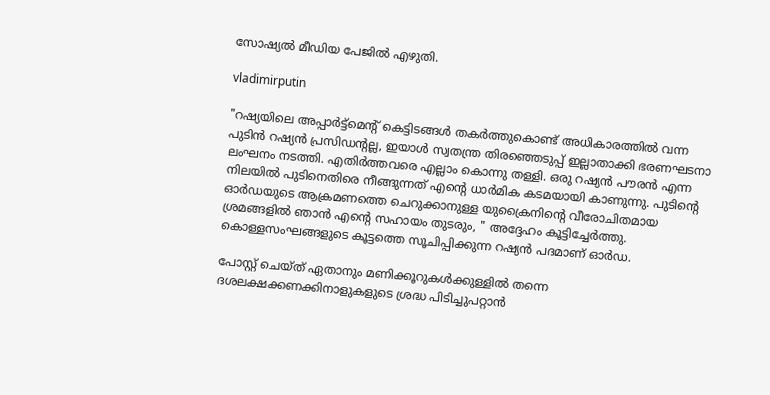സോഷ്യൽ മീഡിയ പേജിൽ എഴുതി.

vladimirputin

"റഷ്യയിലെ അപ്പാർട്ട്മെന്റ് കെട്ടിടങ്ങൾ തകർത്തുകൊണ്ട് അധികാരത്തിൽ വന്ന പുടിൻ റഷ്യൻ പ്രസിഡന്റല്ല, ഇയാൾ സ്വതന്ത്ര തിരഞ്ഞെടുപ്പ് ഇല്ലാതാക്കി ഭരണഘടനാ ലംഘനം നടത്തി. എതിർത്തവരെ എല്ലാം കൊന്നു തള്ളി. ഒരു റഷ്യൻ പൗരൻ എന്ന നിലയിൽ പുടിനെതിരെ നീങ്ങുന്നത് എന്റെ ധാർമിക കടമയായി കാണുന്നു. പുടിന്റെ ഓർഡയുടെ ആക്രമണത്തെ ചെറുക്കാനുള്ള യുക്രൈനിന്റെ വീരോചിതമായ ശ്രമങ്ങളിൽ ഞാൻ എന്റെ സഹായം തുടരും, " അദ്ദേഹം കൂട്ടിച്ചേർത്തു. കൊള്ളസംഘങ്ങളുടെ കൂട്ടത്തെ സൂചിപ്പിക്കുന്ന റഷ്യൻ പദമാണ് ഓർഡ.

പോസ്റ്റ് ചെയ്ത് ഏതാനും മണിക്കൂറുകൾക്കുള്ളിൽ തന്നെ ദശലക്ഷക്കണക്കിനാളുകളുടെ ശ്രദ്ധ പിടിച്ചുപറ്റാൻ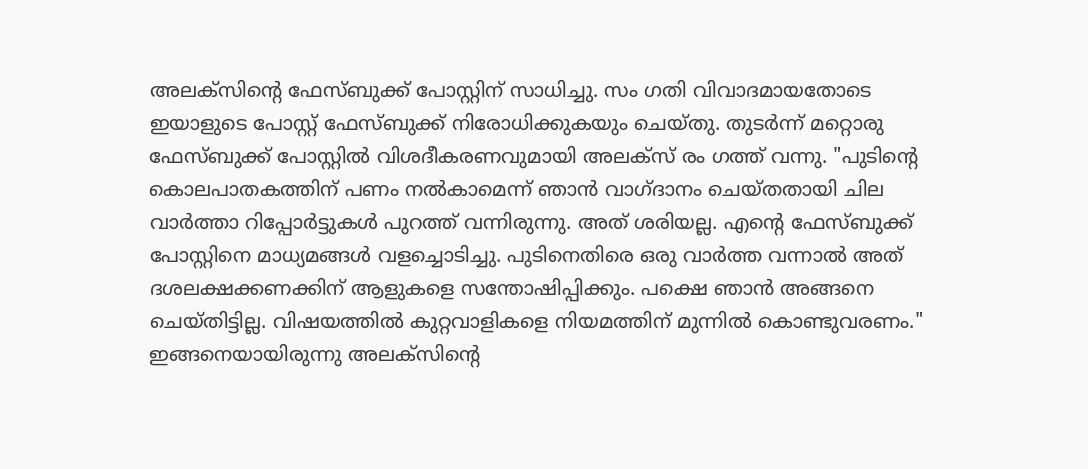അലക്സിന്റെ ഫേസ്ബുക്ക് പോസ്റ്റിന് സാധിച്ചു. സം ഗതി വിവാദമായതോടെ ഇയാളുടെ പോസ്റ്റ് ഫേസ്ബുക്ക് നിരോധിക്കുകയും ചെയ്തു. തുടർന്ന് മറ്റൊരു ഫേസ്ബുക്ക് പോസ്റ്റിൽ വിശദീകരണവുമായി അലക്സ് രം ഗത്ത് വന്നു. "പുടിന്റെ കൊലപാതകത്തിന് പണം നൽകാമെന്ന് ഞാൻ വാഗ്ദാനം ചെയ്തതായി ചില വാർത്താ റിപ്പോർട്ടുകൾ പുറത്ത് വന്നിരുന്നു. അത് ശരിയല്ല. എന്റെ ഫേസ്ബുക്ക് പോസ്റ്റിനെ മാധ്യമങ്ങൾ വളച്ചൊടിച്ചു. പുടിനെതിരെ ഒരു വാർത്ത വന്നാൽ അത് ദശലക്ഷക്കണക്കിന് ആളുകളെ സന്തോഷിപ്പിക്കും. പക്ഷെ ഞാൻ അങ്ങനെ ചെയ്തിട്ടില്ല. വിഷയത്തിൽ കുറ്റവാളികളെ നിയമത്തിന് മുന്നിൽ കൊണ്ടുവരണം." ഇങ്ങനെയായിരുന്നു അലക്സിന്റെ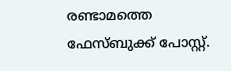രണ്ടാമത്തെ ഫേസ്ബുക്ക് പോസ്റ്റ്.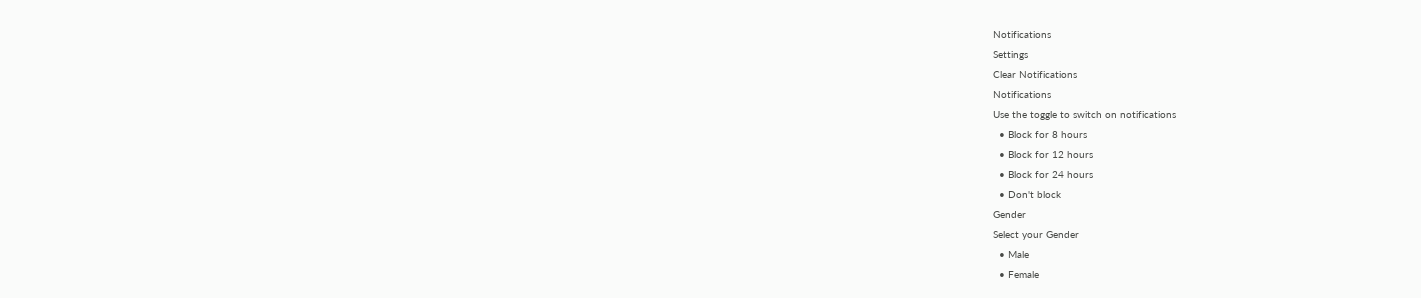Notifications
Settings
Clear Notifications
Notifications
Use the toggle to switch on notifications
  • Block for 8 hours
  • Block for 12 hours
  • Block for 24 hours
  • Don't block
Gender
Select your Gender
  • Male
  • Female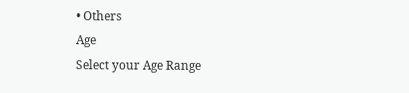• Others
Age
Select your Age Range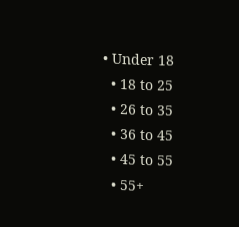• Under 18
  • 18 to 25
  • 26 to 35
  • 36 to 45
  • 45 to 55
  • 55+